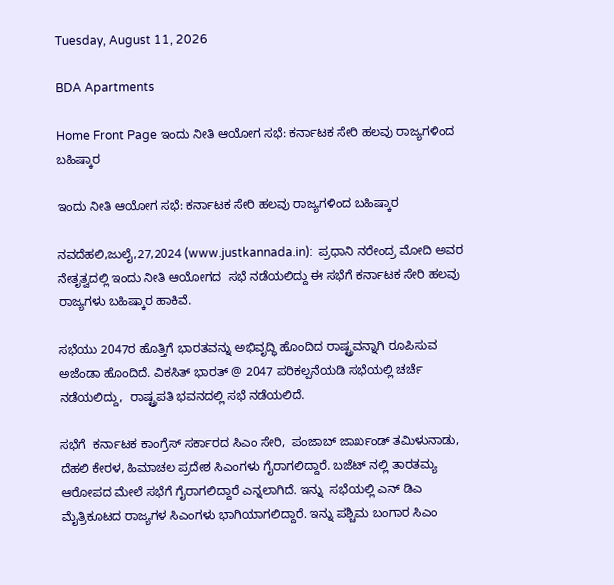Tuesday, August 11, 2026

BDA Apartments

Home Front Page ಇಂದು ನೀತಿ ಆಯೋಗ ಸಭೆ: ಕರ್ನಾಟಕ ಸೇರಿ ಹಲವು ರಾಜ್ಯಗಳಿಂದ ಬಹಿಷ್ಕಾರ

ಇಂದು ನೀತಿ ಆಯೋಗ ಸಭೆ: ಕರ್ನಾಟಕ ಸೇರಿ ಹಲವು ರಾಜ್ಯಗಳಿಂದ ಬಹಿಷ್ಕಾರ

ನವದೆಹಲಿ,ಜುಲೈ,27,2024 (www.justkannada.in):  ಪ್ರಧಾನಿ ನರೇಂದ್ರ ಮೋದಿ ಅವರ ನೇತೃತ್ವದಲ್ಲಿ ಇಂದು ನೀತಿ ಆಯೋಗದ  ಸಭೆ ನಡೆಯಲಿದ್ದು ಈ ಸಭೆಗೆ ಕರ್ನಾಟಕ ಸೇರಿ ಹಲವು ರಾಜ್ಯಗಳು ಬಹಿಷ್ಕಾರ ಹಾಕಿವೆ.

ಸಭೆಯು 2047ರ ಹೊತ್ತಿಗೆ ಭಾರತವನ್ನು ಅಭಿವೃದ್ಧಿ ಹೊಂದಿದ ರಾಷ್ಟ್ರವನ್ನಾಗಿ ರೂಪಿಸುವ ಅಜೆಂಡಾ ಹೊಂದಿದೆ. ವಿಕಸಿತ್ ಭಾರತ್ @ 2047 ಪರಿಕಲ್ಪನೆಯಡಿ ಸಭೆಯಲ್ಲಿ ಚರ್ಚೆ ನಡೆಯಲಿದ್ದು,  ರಾಷ್ಟ್ರಪತಿ ಭವನದಲ್ಲಿ ಸಭೆ ನಡೆಯಲಿದೆ.

ಸಭೆಗೆ  ಕರ್ನಾಟಕ ಕಾಂಗ್ರೆಸ್ ಸರ್ಕಾರದ ಸಿಎಂ ಸೇರಿ,  ಪಂಜಾಬ್ ಜಾರ್ಖಂಡ್ ತಮಿಳುನಾಡು, ದೆಹಲಿ ಕೇರಳ, ಹಿಮಾಚಲ ಪ್ರದೇಶ ಸಿಎಂಗಳು ಗೈರಾಗಲಿದ್ದಾರೆ. ಬಜೆಟ್ ನಲ್ಲಿ ತಾರತಮ್ಯ ಆರೋಪದ ಮೇಲೆ ಸಭೆಗೆ ಗೈರಾಗಲಿದ್ದಾರೆ ಎನ್ನಲಾಗಿದೆ. ಇನ್ನು  ಸಭೆಯಲ್ಲಿ ಎನ್ ಡಿಎ ಮೈತ್ರಿಕೂಟದ ರಾಜ್ಯಗಳ ಸಿಎಂಗಳು ಭಾಗಿಯಾಗಲಿದ್ದಾರೆ. ಇನ್ನು ಪಶ್ಚಿಮ ಬಂಗಾರ ಸಿಎಂ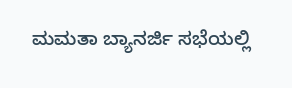ಮಮತಾ ಬ್ಯಾನರ್ಜಿ ಸಭೆಯಲ್ಲಿ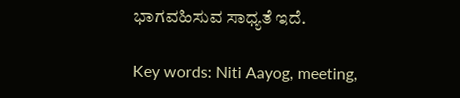ಭಾಗವಹಿಸುವ ಸಾಧ್ಯತೆ ಇದೆ.

Key words: Niti Aayog, meeting,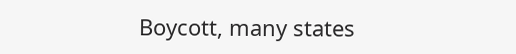Boycott, many states